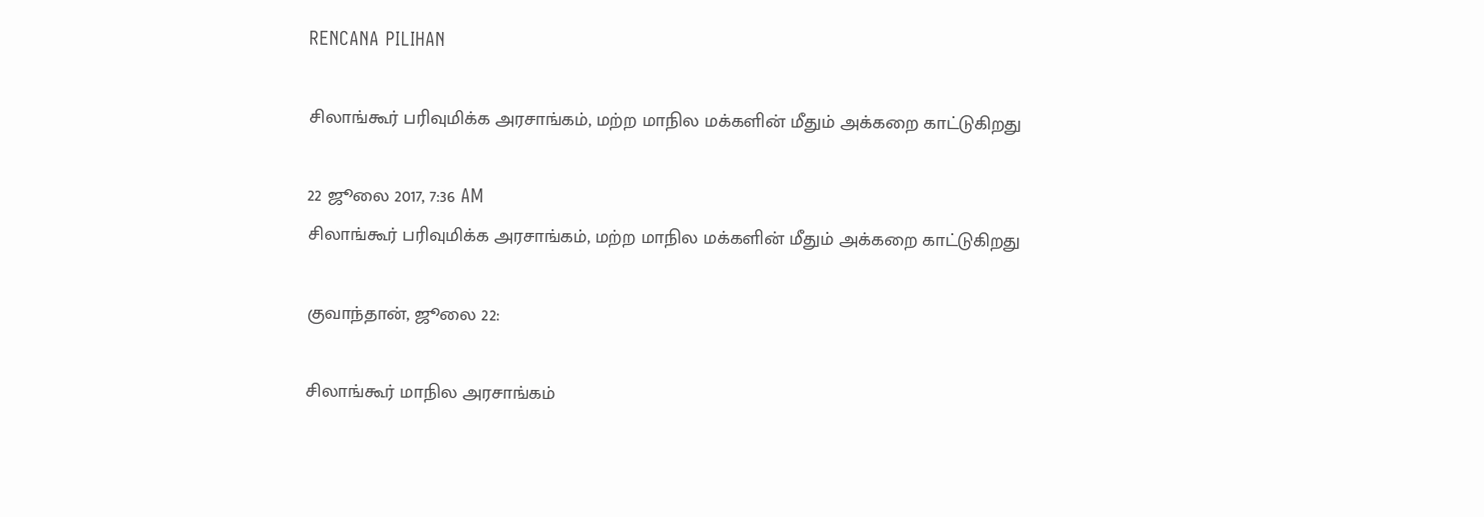RENCANA PILIHAN

சிலாங்கூர் பரிவுமிக்க அரசாங்கம், மற்ற மாநில மக்களின் மீதும் அக்கறை காட்டுகிறது

22 ஜூலை 2017, 7:36 AM
சிலாங்கூர் பரிவுமிக்க அரசாங்கம், மற்ற மாநில மக்களின் மீதும் அக்கறை காட்டுகிறது

குவாந்தான், ஜூலை 22:

சிலாங்கூர் மாநில அரசாங்கம்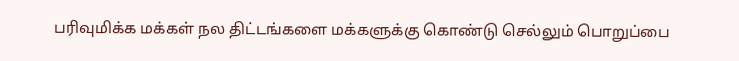பரிவுமிக்க மக்கள் நல திட்டங்களை மக்களுக்கு கொண்டு செல்லும் பொறுப்பை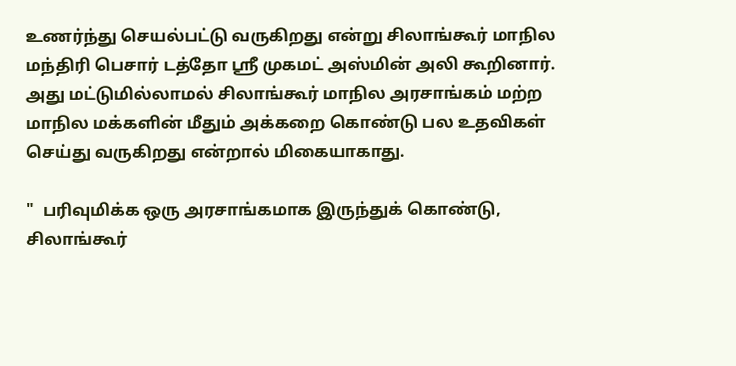உணர்ந்து செயல்பட்டு வருகிறது என்று சிலாங்கூர் மாநில மந்திரி பெசார் டத்தோ ஸ்ரீ முகமட் அஸ்மின் அலி கூறினார். அது மட்டுமில்லாமல் சிலாங்கூர் மாநில அரசாங்கம் மற்ற மாநில மக்களின் மீதும் அக்கறை கொண்டு பல உதவிகள் செய்து வருகிறது என்றால் மிகையாகாது.

"  பரிவுமிக்க ஒரு அரசாங்கமாக இருந்துக் கொண்டு, சிலாங்கூர்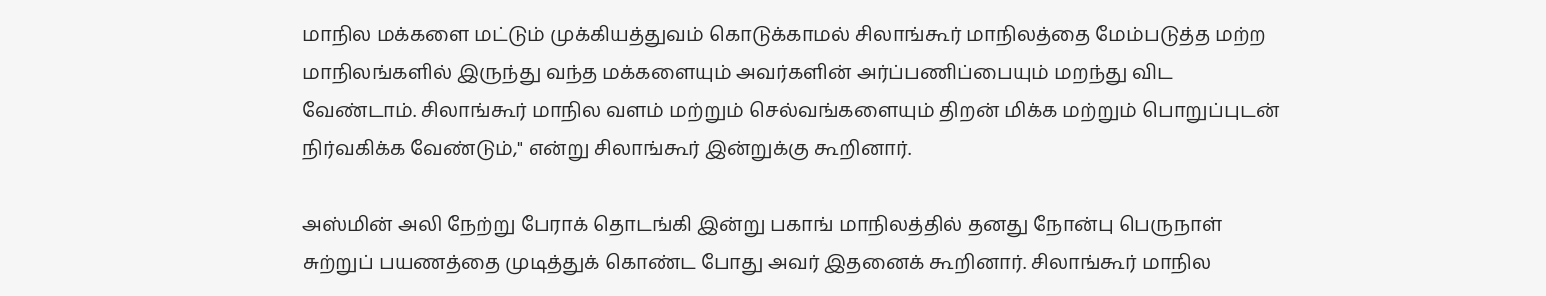மாநில மக்களை மட்டும் முக்கியத்துவம் கொடுக்காமல் சிலாங்கூர் மாநிலத்தை மேம்படுத்த மற்ற மாநிலங்களில் இருந்து வந்த மக்களையும் அவர்களின் அர்ப்பணிப்பையும் மறந்து விட வேண்டாம். சிலாங்கூர் மாநில வளம் மற்றும் செல்வங்களையும் திறன் மிக்க மற்றும் பொறுப்புடன் நிர்வகிக்க வேண்டும்," என்று சிலாங்கூர் இன்றுக்கு கூறினார்.

அஸ்மின் அலி நேற்று பேராக் தொடங்கி இன்று பகாங் மாநிலத்தில் தனது நோன்பு பெருநாள் சுற்றுப் பயணத்தை முடித்துக் கொண்ட போது அவர் இதனைக் கூறினார். சிலாங்கூர் மாநில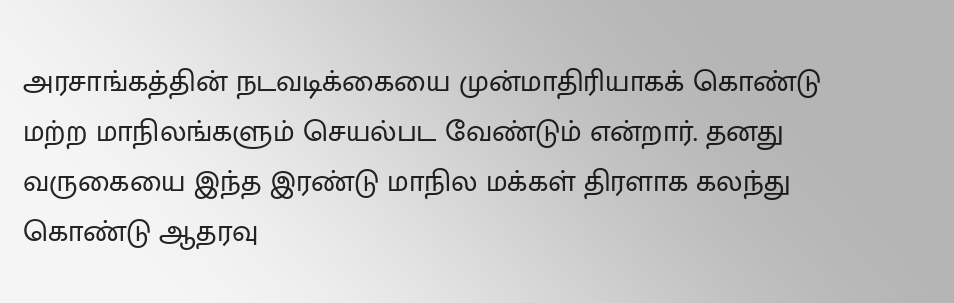அரசாங்கத்தின் நடவடிக்கையை முன்மாதிரியாகக் கொண்டு மற்ற மாநிலங்களும் செயல்பட வேண்டும் என்றார். தனது வருகையை இந்த இரண்டு மாநில மக்கள் திரளாக கலந்து கொண்டு ஆதரவு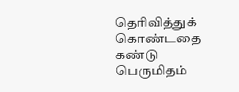தெரிவித்துக் கொண்டதை கண்டு பெருமிதம்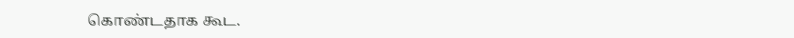கொண்டதாக கூட.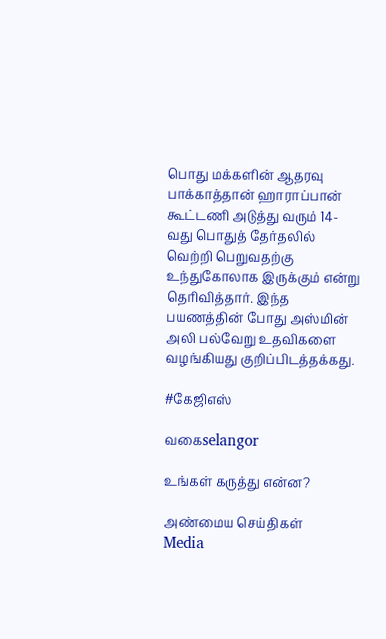பொது மக்களின் ஆதரவு பாக்காத்தான் ஹாராப்பான் கூட்டணி அடுத்து வரும் 14-வது பொதுத் தேர்தலில் வெற்றி பெறுவதற்கு உந்துகோலாக இருக்கும் என்று தெரிவித்தார். இந்த பயணத்தின் போது அஸ்மின் அலி பல்வேறு உதவிகளை வழங்கியது குறிப்பிடத்தக்கது.

#கேஜிஎஸ்

வகைselangor

உங்கள் கருத்து என்ன?

அண்மைய செய்திகள்
Media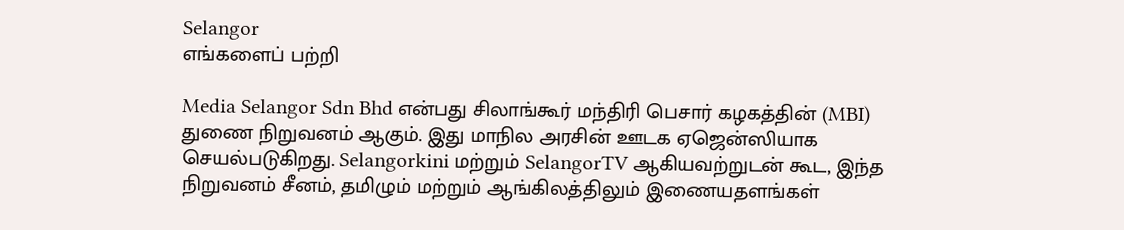Selangor
எங்களைப் பற்றி

Media Selangor Sdn Bhd என்பது சிலாங்கூர் மந்திரி பெசார் கழகத்தின் (MBI) துணை நிறுவனம் ஆகும். இது மாநில அரசின் ஊடக ஏஜென்ஸியாக செயல்படுகிறது. Selangorkini மற்றும் SelangorTV ஆகியவற்றுடன் கூட, இந்த நிறுவனம் சீனம், தமிழும் மற்றும் ஆங்கிலத்திலும் இணையதளங்கள்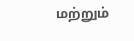மற்றும்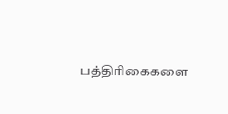பத்திரிகைகளை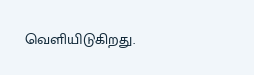வெளியிடுகிறது.